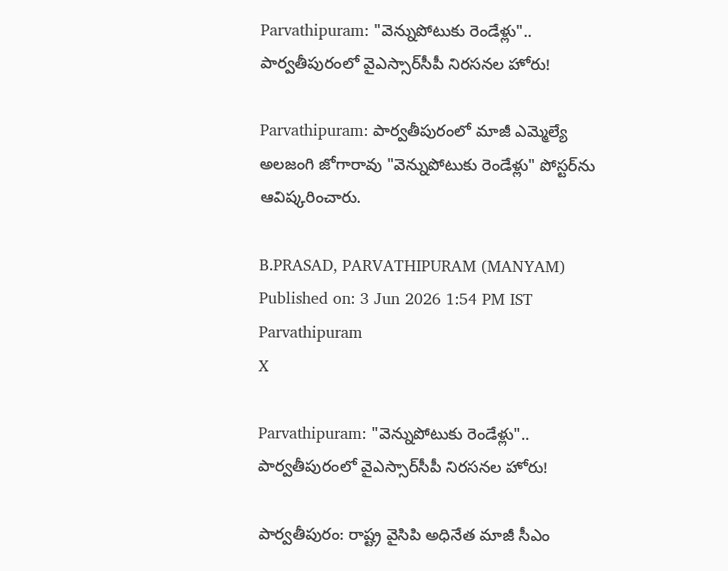Parvathipuram: "వెన్నుపోటుకు రెండేళ్లు".. పార్వతీపురంలో వైఎస్సార్‌సీపీ నిరసనల హోరు!

Parvathipuram: పార్వతీపురంలో మాజీ ఎమ్మెల్యే అలజంగి జోగారావు "వెన్నుపోటుకు రెండేళ్లు" పోస్టర్‌ను ఆవిష్కరించారు.

B.PRASAD, PARVATHIPURAM (MANYAM)
Published on: 3 Jun 2026 1:54 PM IST
Parvathipuram
X

Parvathipuram: "వెన్నుపోటుకు రెండేళ్లు".. పార్వతీపురంలో వైఎస్సార్‌సీపీ నిరసనల హోరు!

పార్వతీపురం: రాష్ట్ర వైసిపి అధినేత మాజీ సీఎం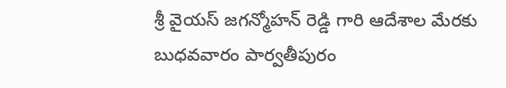శ్రీ వైయస్ జగన్మోహన్ రెడ్డి గారి ఆదేశాల మేరకు బుధవవారం పార్వతీపురం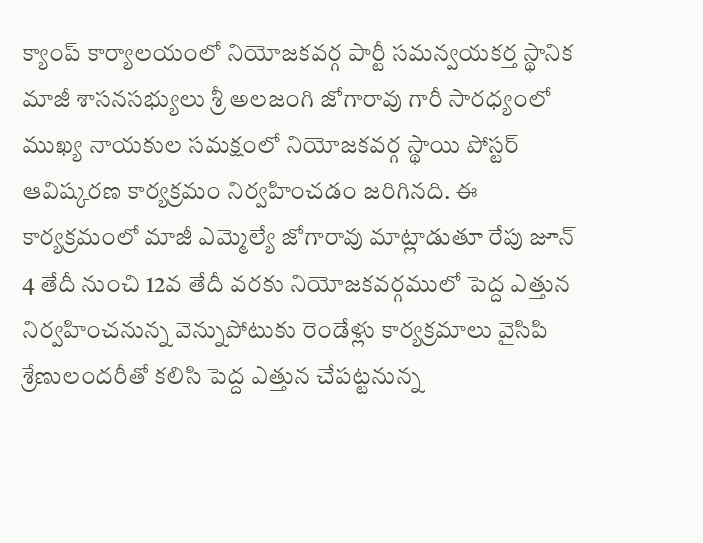క్యాంప్ కార్యాలయంలో నియోజకవర్గ పార్టీ సమన్వయకర్త స్థానిక మాజీ శాసనసభ్యులు శ్రీ అలజంగి జోగారావు గారీ సారధ్యంలో ముఖ్య నాయకుల సమక్షంలో నియోజకవర్గ స్థాయి పోస్టర్ ఆవిష్కరణ కార్యక్రమం నిర్వహించడం జరిగినది. ఈ కార్యక్రమంలో మాజీ ఎమ్మెల్యే జోగారావు మాట్లాడుతూ రేపు జూన్ 4 తేదీ నుంచి 12వ తేదీ వరకు నియోజకవర్గములో పెద్ద ఎత్తున నిర్వహించనున్న వెన్నుపోటుకు రెండేళ్లు కార్యక్రమాలు వైసిపి శ్రేణులందరీతో కలిసి పెద్ద ఎత్తున చేపట్టనున్న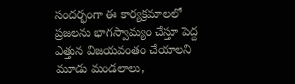సందర్భంగా ఈ కార్యక్రమాలలో ప్రజలను భాగస్వామ్యం చేస్తూ పెద్ద ఎత్తున విజయవంతం చేయాలని మూడు మండలాలు,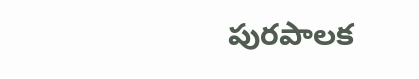పురపాలక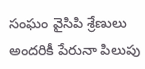సంఘం వైసిపి శ్రేణులు అందరికీ పేరునా పిలుపు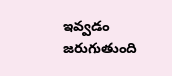ఇవ్వడం జరుగుతుంది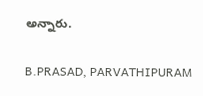అన్నారు.

B.PRASAD, PARVATHIPURAM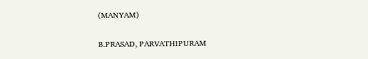(MANYAM)

B.PRASAD, PARVATHIPURAM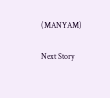(MANYAM)

Next Story